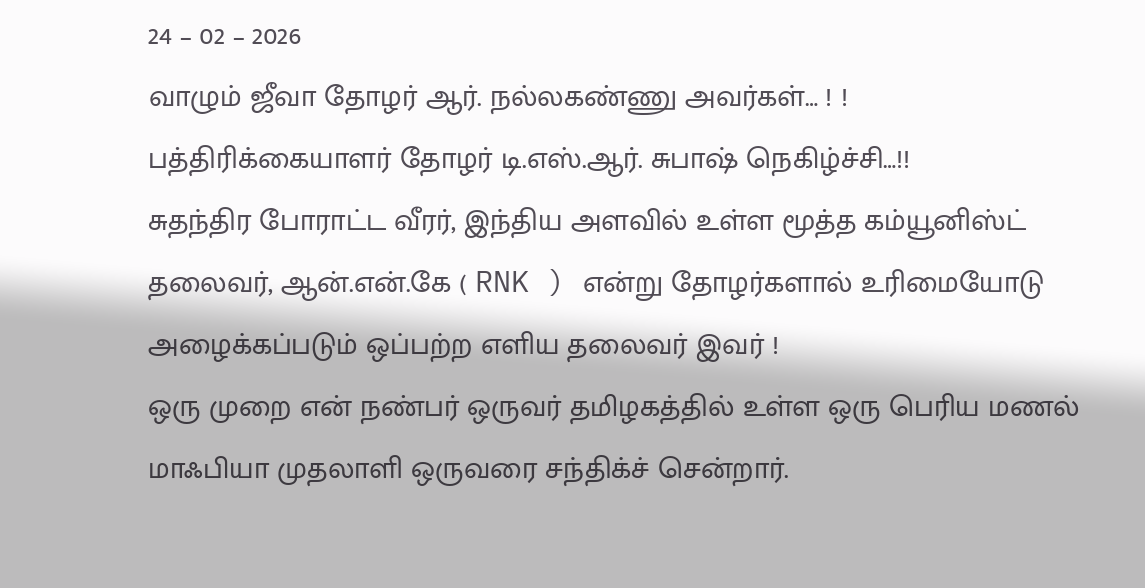24 – 02 – 2026
வாழும் ஜீவா தோழர் ஆர். நல்லகண்ணு அவர்கள்… ! ! பத்திரிக்கையாளர் தோழர் டி.எஸ்.ஆர். சுபாஷ் நெகிழ்ச்சி…!!
சுதந்திர போராட்ட வீரர், இந்திய அளவில் உள்ள மூத்த கம்யூனிஸ்ட் தலைவர், ஆன்.என்.கே ( RNK ) என்று தோழர்களால் உரிமையோடு அழைக்கப்படும் ஒப்பற்ற எளிய தலைவர் இவர் !
ஒரு முறை என் நண்பர் ஒருவர் தமிழகத்தில் உள்ள ஒரு பெரிய மணல் மாஃபியா முதலாளி ஒருவரை சந்திக்ச் சென்றார்.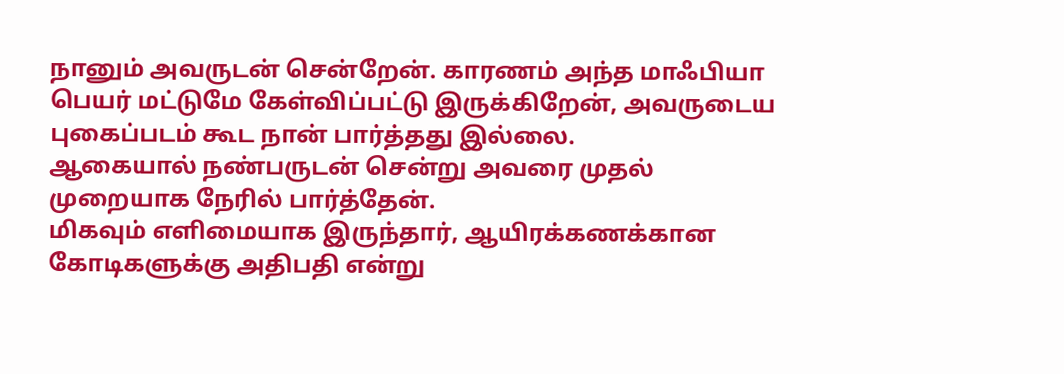நானும் அவருடன் சென்றேன். காரணம் அந்த மாஃபியா பெயர் மட்டுமே கேள்விப்பட்டு இருக்கிறேன், அவருடைய புகைப்படம் கூட நான் பார்த்தது இல்லை.
ஆகையால் நண்பருடன் சென்று அவரை முதல் முறையாக நேரில் பார்த்தேன்.
மிகவும் எளிமையாக இருந்தார், ஆயிரக்கணக்கான கோடிகளுக்கு அதிபதி என்று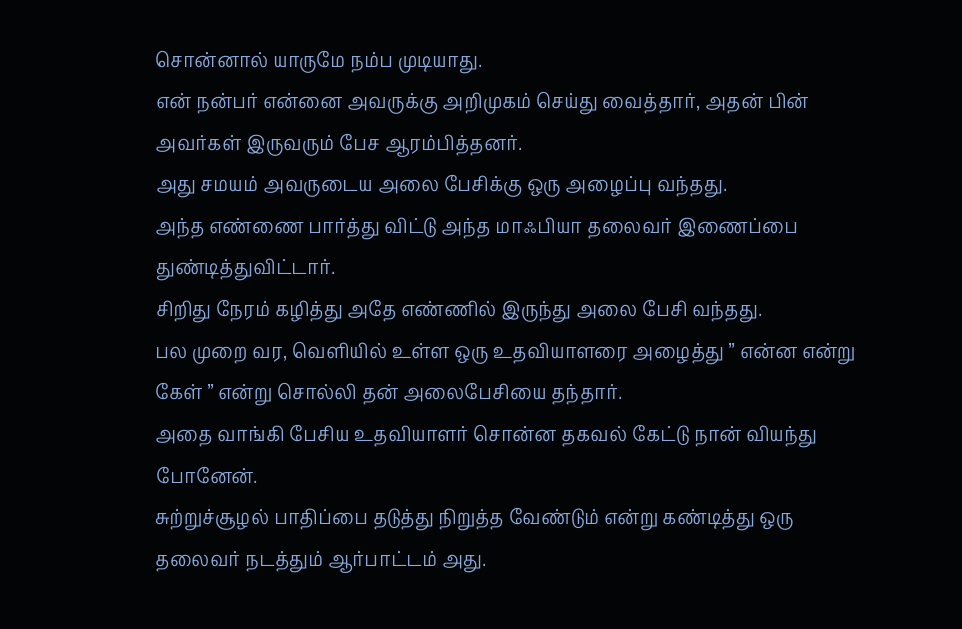சொன்னால் யாருமே நம்ப முடியாது.
என் நன்பர் என்னை அவருக்கு அறிமுகம் செய்து வைத்தார், அதன் பின் அவர்கள் இருவரும் பேச ஆரம்பித்தனர்.
அது சமயம் அவருடைய அலை பேசிக்கு ஒரு அழைப்பு வந்தது.
அந்த எண்ணை பார்த்து விட்டு அந்த மாஃபியா தலைவர் இணைப்பை துண்டித்துவிட்டார்.
சிறிது நேரம் கழித்து அதே எண்ணில் இருந்து அலை பேசி வந்தது.
பல முறை வர, வெளியில் உள்ள ஒரு உதவியாளரை அழைத்து ” என்ன என்று கேள் ” என்று சொல்லி தன் அலைபேசியை தந்தார்.
அதை வாங்கி பேசிய உதவியாளர் சொன்ன தகவல் கேட்டு நான் வியந்து போனேன்.
சுற்றுச்சூழல் பாதிப்பை தடுத்து நிறுத்த வேண்டும் என்று கண்டித்து ஒரு தலைவர் நடத்தும் ஆர்பாட்டம் அது.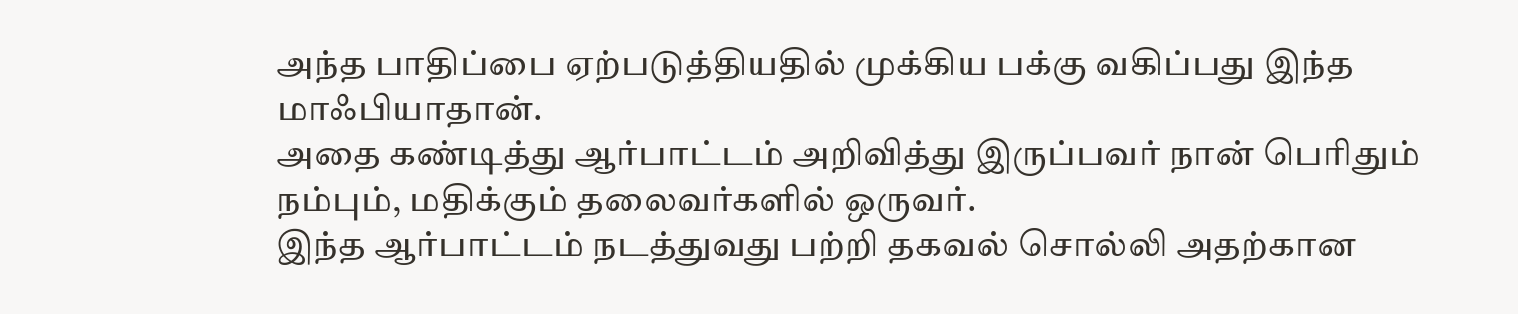அந்த பாதிப்பை ஏற்படுத்தியதில் முக்கிய பக்கு வகிப்பது இந்த மாஃபியாதான்.
அதை கண்டித்து ஆர்பாட்டம் அறிவித்து இருப்பவர் நான் பெரிதும் நம்பும், மதிக்கும் தலைவர்களில் ஒருவர்.
இந்த ஆர்பாட்டம் நடத்துவது பற்றி தகவல் சொல்லி அதற்கான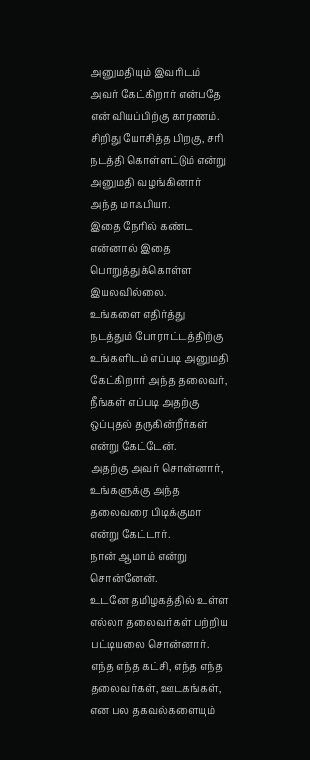அனுமதியும் இவரிடம் அவர் கேட்கிறார் என்பதே என் வியப்பிற்கு காரணம்.
சிறிது யோசித்த பிறகு, சரி நடத்தி கொள்ளட்டும் என்று அனுமதி வழங்கினார் அந்த மாஃபியா.
இதை நேரில் கண்ட என்னால் இதை பொறுத்துக்கொள்ள இயலவில்லை.
உங்களை எதிர்த்து நடத்தும் போராட்டத்திற்கு உங்களிடம் எப்படி அனுமதி கேட்கிறார் அந்த தலைவர், நீங்கள் எப்படி அதற்கு ஒப்புதல் தருகின்றீர்கள் என்று கேட்டேன்.
அதற்கு அவர் சொன்னார், உங்களுக்கு அந்த தலைவரை பிடிக்குமா என்று கேட்டார்.
நான் ஆமாம் என்று சொன்னேன்.
உடனே தமிழகத்தில் உள்ள எல்லா தலைவர்கள் பற்றிய பட்டியலை சொன்னார்.
எந்த எந்த கட்சி, எந்த எந்த தலைவர்கள், ஊடகங்கள், என பல தகவல்களையும்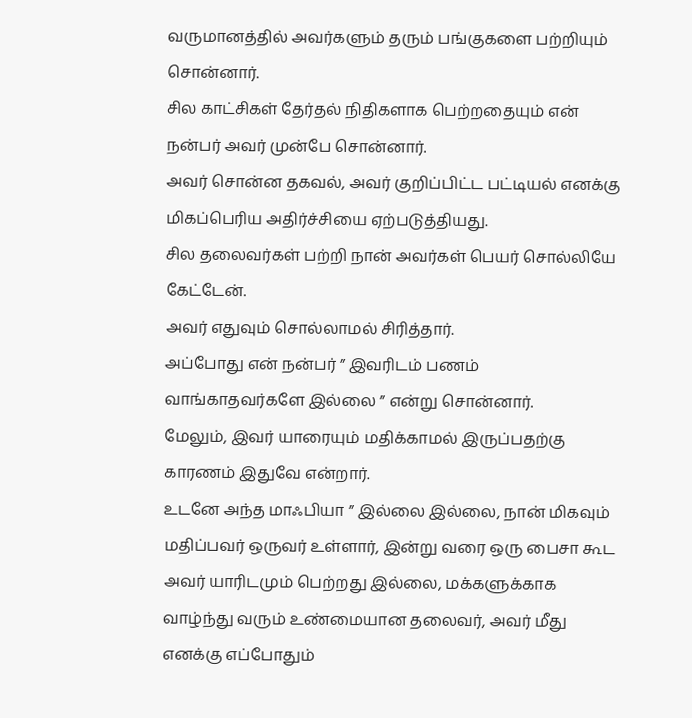வருமானத்தில் அவர்களும் தரும் பங்குகளை பற்றியும் சொன்னார்.
சில காட்சிகள் தேர்தல் நிதிகளாக பெற்றதையும் என் நன்பர் அவர் முன்பே சொன்னார்.
அவர் சொன்ன தகவல், அவர் குறிப்பிட்ட பட்டியல் எனக்கு மிகப்பெரிய அதிர்ச்சியை ஏற்படுத்தியது.
சில தலைவர்கள் பற்றி நான் அவர்கள் பெயர் சொல்லியே கேட்டேன்.
அவர் எதுவும் சொல்லாமல் சிரித்தார்.
அப்போது என் நன்பர் ” இவரிடம் பணம் வாங்காதவர்களே இல்லை ” என்று சொன்னார்.
மேலும், இவர் யாரையும் மதிக்காமல் இருப்பதற்கு காரணம் இதுவே என்றார்.
உடனே அந்த மாஃபியா ” இல்லை இல்லை, நான் மிகவும் மதிப்பவர் ஒருவர் உள்ளார், இன்று வரை ஒரு பைசா கூட அவர் யாரிடமும் பெற்றது இல்லை, மக்களுக்காக வாழ்ந்து வரும் உண்மையான தலைவர், அவர் மீது எனக்கு எப்போதும்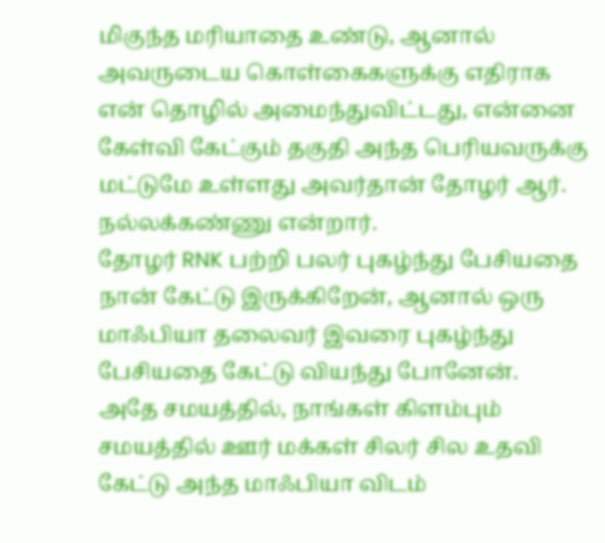மிகுந்த மரியாதை உண்டு, ஆனால் அவருடைய கொள்கைகளுக்கு எதிராக என் தொழில் அமைந்துவிட்டது, என்னை கேள்வி கேட்கும் தகுதி அந்த பெரியவருக்கு மட்டுமே உள்ளது அவர்தான் தோழர் ஆர். நல்லக்கண்ணு என்றார்.
தோழர் RNK பற்றி பலர் புகழ்ந்து பேசியதை நான் கேட்டு இருக்கிறேன், ஆனால் ஒரு மாஃபியா தலைவர் இவரை புகழ்ந்து பேசியதை கேட்டு வியந்து போனேன்.
அதே சமயத்தில், நாங்கள் கிளம்பும் சமயத்தில் ஊர் மக்கள் சிலர் சில உதவி கேட்டு அந்த மாஃபியா விடம்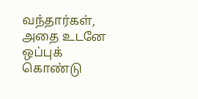வந்தார்கள், அதை உடனே ஒப்புக் கொண்டு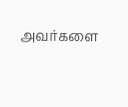அவர்களை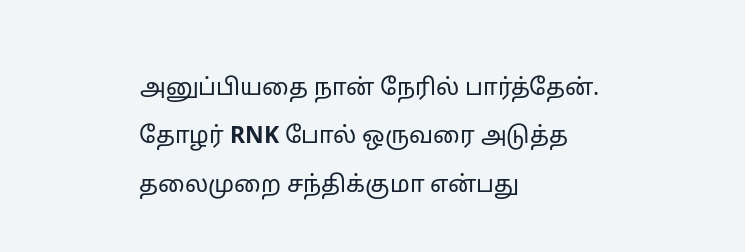அனுப்பியதை நான் நேரில் பார்த்தேன்.
தோழர் RNK போல் ஒருவரை அடுத்த தலைமுறை சந்திக்குமா என்பது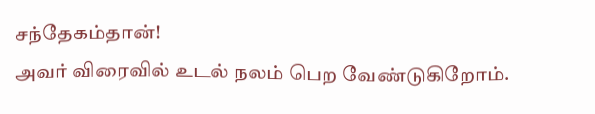சந்தேகம்தான்!
அவர் விரைவில் உடல் நலம் பெற வேண்டுகிறோம்.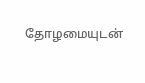தோழமையுடன்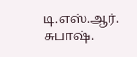டி.எஸ்.ஆர். சுபாஷ்.